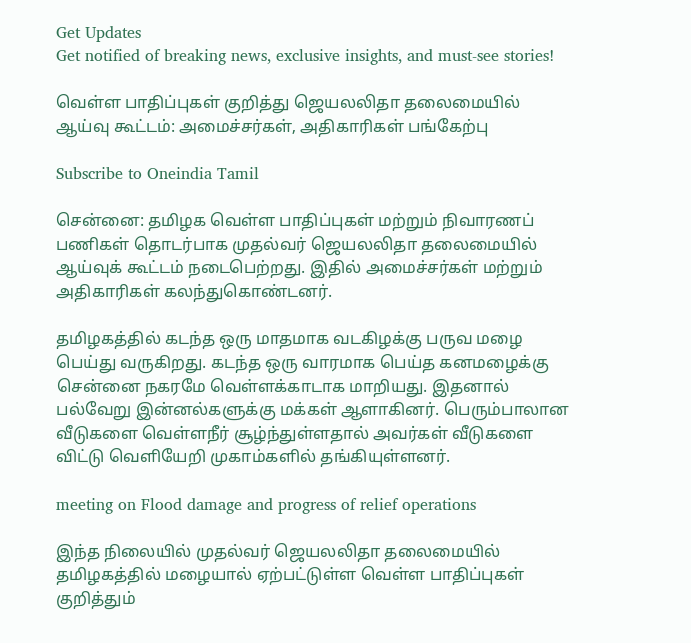Get Updates
Get notified of breaking news, exclusive insights, and must-see stories!

வெள்ள பாதிப்புகள் குறித்து ஜெயலலிதா தலைமையில் ஆய்வு கூட்டம்: அமைச்சர்கள், அதிகாரிகள் பங்கேற்பு

Subscribe to Oneindia Tamil

சென்னை: தமிழக வெள்ள பாதிப்புகள் மற்றும் நிவாரணப் பணிகள் தொடர்பாக முதல்வர் ஜெயலலிதா தலைமையில் ஆய்வுக் கூட்டம் நடைபெற்றது. இதில் அமைச்சர்கள் மற்றும் அதிகாரிகள் கலந்துகொண்டனர்.

தமிழகத்தில் கடந்த ஒரு மாதமாக வடகிழக்கு பருவ மழை பெய்து வருகிறது. கடந்த ஒரு வாரமாக பெய்த கனமழைக்கு சென்னை நகரமே வெள்ளக்காடாக மாறியது. இதனால் பல்வேறு இன்னல்களுக்கு மக்கள் ஆளாகினர். பெரும்பாலான வீடுகளை வெள்ளநீர் சூழ்ந்துள்ளதால் அவர்கள் வீடுகளை விட்டு வெளியேறி முகாம்களில் தங்கியுள்ளனர்.

meeting on Flood damage and progress of relief operations

இந்த நிலையில் முதல்வர் ஜெயலலிதா தலைமையில் தமிழகத்தில் மழையால் ஏற்பட்டுள்ள வெள்ள பாதிப்புகள் குறித்தும்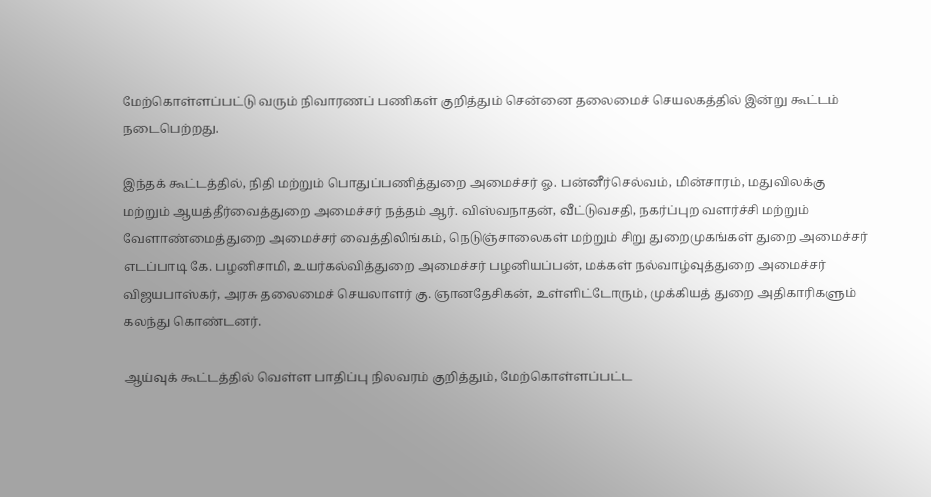மேற்கொள்ளப்பட்டு வரும் நிவாரணப் பணிகள் குறித்தும் சென்னை தலைமைச் செயலகத்தில் இன்று கூட்டம் நடைபெற்றது.

இந்தக் கூட்டத்தில், நிதி மற்றும் பொதுப்பணித்துறை அமைச்சர் ஓ. பன்னீர்செல்வம், மின்சாரம், மதுவிலக்கு மற்றும் ஆயத்தீர்வைத்துறை அமைச்சர் நத்தம் ஆர். விஸ்வநாதன், வீட்டுவசதி, நகர்ப்புற வளர்ச்சி மற்றும் வேளாண்மைத்துறை அமைச்சர் வைத்திலிங்கம், நெடுஞ்சாலைகள் மற்றும் சிறு துறைமுகங்கள் துறை அமைச்சர் எடப்பாடி கே. பழனிசாமி, உயர்கல்வித்துறை அமைச்சர் பழனியப்பன், மக்கள் நல்வாழ்வுத்துறை அமைச்சர் விஜயபாஸ்கர், அரசு தலைமைச் செயலாளர் கு. ஞானதேசிகன், உள்ளிட்டோரும், முக்கியத் துறை அதிகாரிகளும் கலந்து கொண்டனர்.

ஆய்வுக் கூட்டத்தில் வெள்ள பாதிப்பு நிலவரம் குறித்தும், மேற்கொள்ளப்பட்ட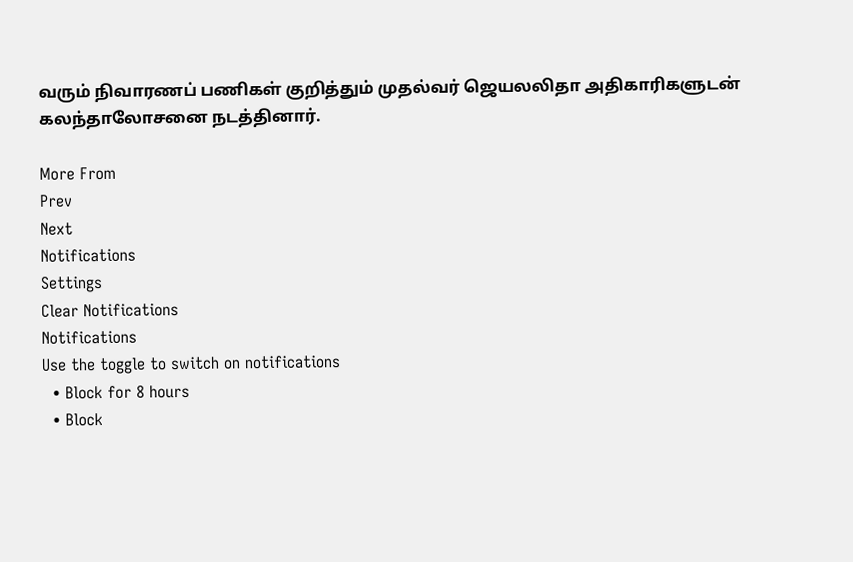வரும் நிவாரணப் பணிகள் குறித்தும் முதல்வர் ஜெயலலிதா அதிகாரிகளுடன் கலந்தாலோசனை நடத்தினார்.

More From
Prev
Next
Notifications
Settings
Clear Notifications
Notifications
Use the toggle to switch on notifications
  • Block for 8 hours
  • Block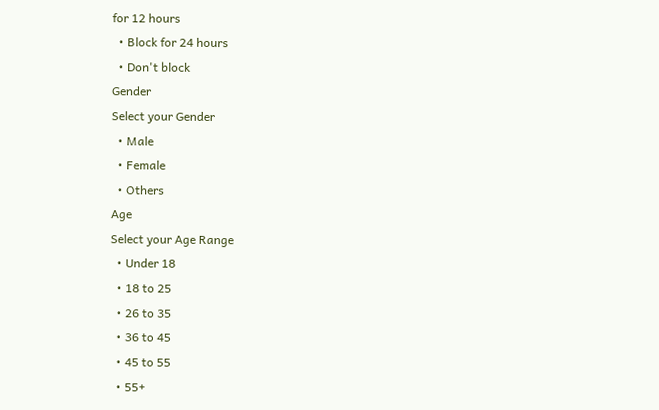for 12 hours
  • Block for 24 hours
  • Don't block
Gender
Select your Gender
  • Male
  • Female
  • Others
Age
Select your Age Range
  • Under 18
  • 18 to 25
  • 26 to 35
  • 36 to 45
  • 45 to 55
  • 55+